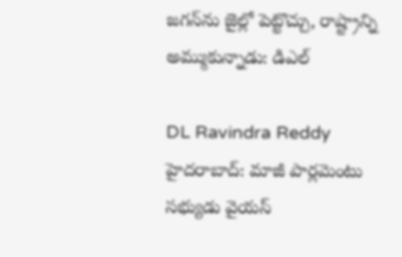జగన్‌ను జైల్లో పెట్టొచ్చు, రాష్ట్రాన్ని అమ్ముకున్నాడు: డిఎల్

DL Ravindra Reddy
హైదరాబాద్: మాజీ పార్లమెంటు సభ్యుడు వైయస్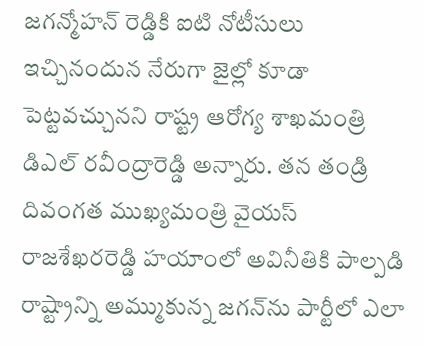జగన్మోహన్ రెడ్డికి ఐటి నోటీసులు ఇచ్చినందున నేరుగా జైల్లో కూడా పెట్టవచ్చునని రాష్ట్ర ఆరోగ్య శాఖమంత్రి డిఎల్ రవీంద్రారెడ్డి అన్నారు. తన తండ్రి దివంగత ముఖ్యమంత్రి వైయస్ రాజశేఖరరెడ్డి హయాంలో అవినీతికి పాల్పడి రాష్ట్రాన్ని అమ్ముకున్న జగన్‌ను పార్టీలో ఎలా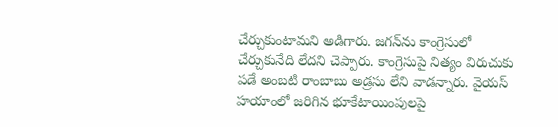చేర్చుకుంటామని అడిగారు. జగన్‌ను కాంగ్రెసులో చేర్చుకునేది లేదని చెప్పారు. కాంగ్రెసుపై నిత్యం విరుచుకు పడే అంబటి రాంబాబు అడ్రసు లేని వాడన్నారు. వైయస్ హయాంలో జరిగిన భూకేటాయింపులపై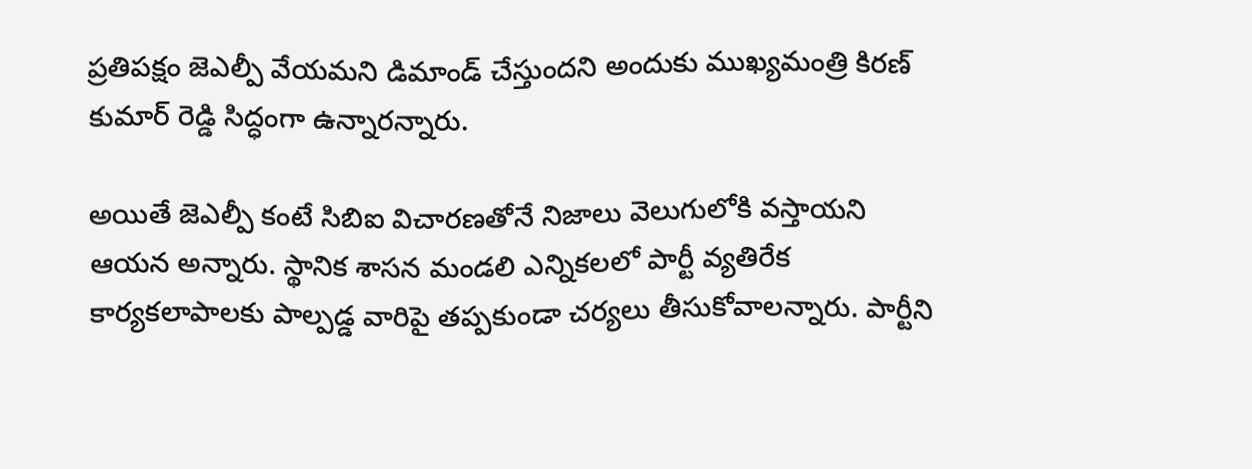ప్రతిపక్షం జెఎల్పీ వేయమని డిమాండ్ చేస్తుందని అందుకు ముఖ్యమంత్రి కిరణ్ కుమార్ రెడ్డి సిద్ధంగా ఉన్నారన్నారు.

అయితే జెఎల్పీ కంటే సిబిఐ విచారణతోనే నిజాలు వెలుగులోకి వస్తాయని ఆయన అన్నారు. స్థానిక శాసన మండలి ఎన్నికలలో పార్టీ వ్యతిరేక కార్యకలాపాలకు పాల్పడ్డ వారిపై తప్పకుండా చర్యలు తీసుకోవాలన్నారు. పార్టీని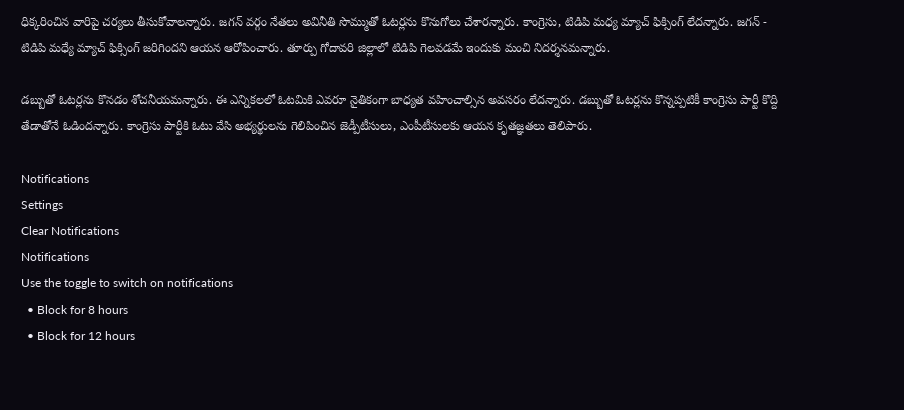ధిక్కరించిన వారిపై చర్యలు తీసుకోవాలన్నారు. జగన్ వర్గం నేతలు అవినీతి సొమ్ముతో ఓటర్లను కొనుగోలు చేశారన్నారు. కాంగ్రెసు, టిడిపి మధ్య మ్యాచ్ ఫిక్సింగ్ లేదన్నారు. జగన్ - టిడిపి మధ్యే మ్యాచ్ ఫిక్సింగ్ జరిగిందని ఆయన ఆరోపించారు. తూర్పు గోదావరి జిల్లాలో టిడిపి గెలవడమే ఇందుకు మంచి నిదర్శనమన్నారు.

డబ్బుతో ఓటర్లను కొనడం శోచనీయమన్నారు. ఈ ఎన్నికలలో ఓటమికి ఎవరూ నైతికంగా బాధ్యత వహించాల్సిన అవసరం లేదన్నారు. డబ్బుతో ఓటర్లను కొన్నప్పటికీ కాంగ్రెసు పార్టీ కొద్ది తేడాతోనే ఓడిందన్నారు. కాంగ్రెసు పార్టీకి ఓటు వేసి అభ్యర్థులను గెలిపించిన జెడ్పీటీసులు, ఎంపీటీసులకు ఆయన కృతజ్ఞతలు తెలిపారు.

Notifications
Settings
Clear Notifications
Notifications
Use the toggle to switch on notifications
  • Block for 8 hours
  • Block for 12 hours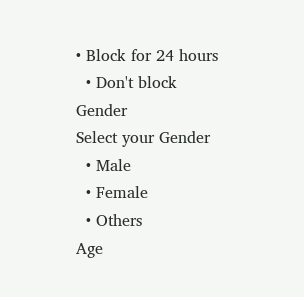• Block for 24 hours
  • Don't block
Gender
Select your Gender
  • Male
  • Female
  • Others
Age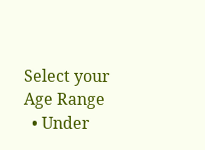Select your Age Range
  • Under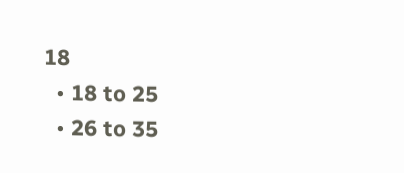18
  • 18 to 25
  • 26 to 35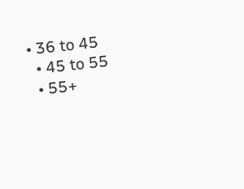• 36 to 45
  • 45 to 55
  • 55+